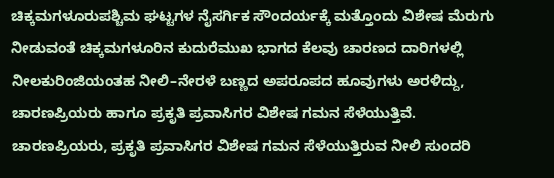ಚಿಕ್ಕಮಗಳೂರುಪಶ್ಚಿಮ ಘಟ್ಟಗಳ ನೈಸರ್ಗಿಕ ಸೌಂದರ್ಯಕ್ಕೆ ಮತ್ತೊಂದು ವಿಶೇಷ ಮೆರುಗು ನೀಡುವಂತೆ ಚಿಕ್ಕಮಗಳೂರಿನ ಕುದುರೆಮುಖ ಭಾಗದ ಕೆಲವು ಚಾರಣದ ದಾರಿಗಳಲ್ಲಿ ನೀಲಕುರಿಂಜಿಯಂತಹ ನೀಲಿ–ನೇರಳೆ ಬಣ್ಣದ ಅಪರೂಪದ ಹೂವುಗಳು ಅರಳಿದ್ದು, ಚಾರಣಪ್ರಿಯರು ಹಾಗೂ ಪ್ರಕೃತಿ ಪ್ರವಾಸಿಗರ ವಿಶೇಷ ಗಮನ ಸೆಳೆಯುತ್ತಿವೆ.
ಚಾರಣಪ್ರಿಯರು, ಪ್ರಕೃತಿ ಪ್ರವಾಸಿಗರ ವಿಶೇಷ ಗಮನ ಸೆಳೆಯುತ್ತಿರುವ ನೀಲಿ ಸುಂದರಿ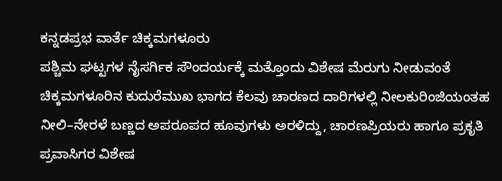ಕನ್ನಡಪ್ರಭ ವಾರ್ತೆ ಚಿಕ್ಕಮಗಳೂರು
ಪಶ್ಚಿಮ ಘಟ್ಟಗಳ ನೈಸರ್ಗಿಕ ಸೌಂದರ್ಯಕ್ಕೆ ಮತ್ತೊಂದು ವಿಶೇಷ ಮೆರುಗು ನೀಡುವಂತೆ ಚಿಕ್ಕಮಗಳೂರಿನ ಕುದುರೆಮುಖ ಭಾಗದ ಕೆಲವು ಚಾರಣದ ದಾರಿಗಳಲ್ಲಿ ನೀಲಕುರಿಂಜಿಯಂತಹ ನೀಲಿ–ನೇರಳೆ ಬಣ್ಣದ ಅಪರೂಪದ ಹೂವುಗಳು ಅರಳಿದ್ದು, ಚಾರಣಪ್ರಿಯರು ಹಾಗೂ ಪ್ರಕೃತಿ ಪ್ರವಾಸಿಗರ ವಿಶೇಷ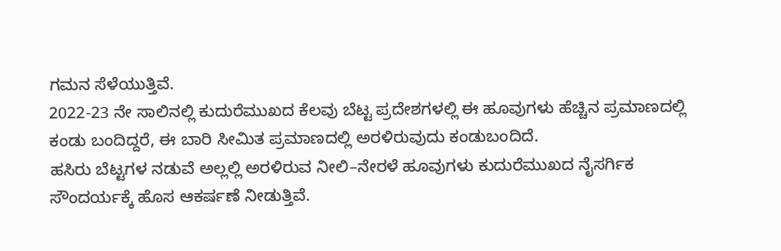ಗಮನ ಸೆಳೆಯುತ್ತಿವೆ.
2022-23 ನೇ ಸಾಲಿನಲ್ಲಿ ಕುದುರೆಮುಖದ ಕೆಲವು ಬೆಟ್ಟ ಪ್ರದೇಶಗಳಲ್ಲಿ ಈ ಹೂವುಗಳು ಹೆಚ್ಚಿನ ಪ್ರಮಾಣದಲ್ಲಿ ಕಂಡು ಬಂದಿದ್ದರೆ, ಈ ಬಾರಿ ಸೀಮಿತ ಪ್ರಮಾಣದಲ್ಲಿ ಅರಳಿರುವುದು ಕಂಡುಬಂದಿದೆ.
ಹಸಿರು ಬೆಟ್ಟಗಳ ನಡುವೆ ಅಲ್ಲಲ್ಲಿ ಅರಳಿರುವ ನೀಲಿ–ನೇರಳೆ ಹೂವುಗಳು ಕುದುರೆಮುಖದ ನೈಸರ್ಗಿಕ ಸೌಂದರ್ಯಕ್ಕೆ ಹೊಸ ಆಕರ್ಷಣೆ ನೀಡುತ್ತಿವೆ.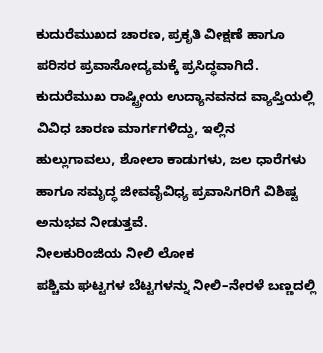ಕುದುರೆಮುಖದ ಚಾರಣ, ಪ್ರಕೃತಿ ವೀಕ್ಷಣೆ ಹಾಗೂ ಪರಿಸರ ಪ್ರವಾಸೋದ್ಯಮಕ್ಕೆ ಪ್ರಸಿದ್ಧವಾಗಿದೆ. ಕುದುರೆಮುಖ ರಾಷ್ಟ್ರೀಯ ಉದ್ಯಾನವನದ ವ್ಯಾಪ್ತಿಯಲ್ಲಿ ವಿವಿಧ ಚಾರಣ ಮಾರ್ಗಗಳಿದ್ದು, ಇಲ್ಲಿನ ಹುಲ್ಲುಗಾವಲು, ಶೋಲಾ ಕಾಡುಗಳು, ಜಲ ಧಾರೆಗಳು ಹಾಗೂ ಸಮೃದ್ಧ ಜೀವವೈವಿಧ್ಯ ಪ್ರವಾಸಿಗರಿಗೆ ವಿಶಿಷ್ಟ ಅನುಭವ ನೀಡುತ್ತವೆ.
ನೀಲಕುರಿಂಜಿಯ ನೀಲಿ ಲೋಕ
ಪಶ್ಚಿಮ ಘಟ್ಟಗಳ ಬೆಟ್ಟಗಳನ್ನು ನೀಲಿ–ನೇರಳೆ ಬಣ್ಣದಲ್ಲಿ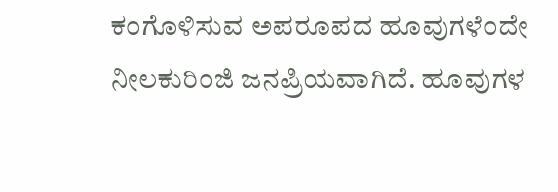ಕಂಗೊಳಿಸುವ ಅಪರೂಪದ ಹೂವುಗಳೆಂದೇ ನೀಲಕುರಿಂಜಿ ಜನಪ್ರಿಯವಾಗಿದೆ. ಹೂವುಗಳ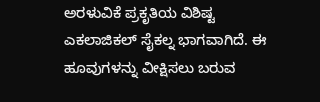ಅರಳುವಿಕೆ ಪ್ರಕೃತಿಯ ವಿಶಿಷ್ಟ ಎಕಲಾಜಿಕಲ್ ಸೈಕಲ್ನ ಭಾಗವಾಗಿದೆ. ಈ ಹೂವುಗಳನ್ನು ವೀಕ್ಷಿಸಲು ಬರುವ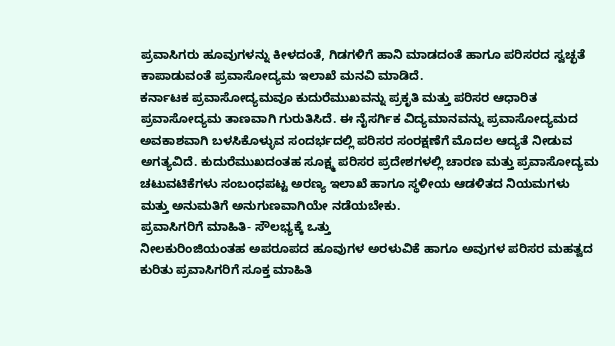ಪ್ರವಾಸಿಗರು ಹೂವುಗಳನ್ನು ಕೀಳದಂತೆ, ಗಿಡಗಳಿಗೆ ಹಾನಿ ಮಾಡದಂತೆ ಹಾಗೂ ಪರಿಸರದ ಸ್ವಚ್ಛತೆ ಕಾಪಾಡುವಂತೆ ಪ್ರವಾಸೋದ್ಯಮ ಇಲಾಖೆ ಮನವಿ ಮಾಡಿದೆ.
ಕರ್ನಾಟಕ ಪ್ರವಾಸೋದ್ಯಮವೂ ಕುದುರೆಮುಖವನ್ನು ಪ್ರಕೃತಿ ಮತ್ತು ಪರಿಸರ ಆಧಾರಿತ ಪ್ರವಾಸೋದ್ಯಮ ತಾಣವಾಗಿ ಗುರುತಿಸಿದೆ. ಈ ನೈಸರ್ಗಿಕ ವಿದ್ಯಮಾನವನ್ನು ಪ್ರವಾಸೋದ್ಯಮದ ಅವಕಾಶವಾಗಿ ಬಳಸಿಕೊಳ್ಳುವ ಸಂದರ್ಭದಲ್ಲಿ ಪರಿಸರ ಸಂರಕ್ಷಣೆಗೆ ಮೊದಲ ಆದ್ಯತೆ ನೀಡುವ ಅಗತ್ಯವಿದೆ. ಕುದುರೆಮುಖದಂತಹ ಸೂಕ್ಷ್ಮ ಪರಿಸರ ಪ್ರದೇಶಗಳಲ್ಲಿ ಚಾರಣ ಮತ್ತು ಪ್ರವಾಸೋದ್ಯಮ ಚಟುವಟಿಕೆಗಳು ಸಂಬಂಧಪಟ್ಟ ಅರಣ್ಯ ಇಲಾಖೆ ಹಾಗೂ ಸ್ಥಳೀಯ ಆಡಳಿತದ ನಿಯಮಗಳು ಮತ್ತು ಅನುಮತಿಗೆ ಅನುಗುಣವಾಗಿಯೇ ನಡೆಯಬೇಕು.
ಪ್ರವಾಸಿಗರಿಗೆ ಮಾಹಿತಿ- ಸೌಲಭ್ಯಕ್ಕೆ ಒತ್ತು
ನೀಲಕುರಿಂಜಿಯಂತಹ ಅಪರೂಪದ ಹೂವುಗಳ ಅರಳುವಿಕೆ ಹಾಗೂ ಅವುಗಳ ಪರಿಸರ ಮಹತ್ವದ ಕುರಿತು ಪ್ರವಾಸಿಗರಿಗೆ ಸೂಕ್ತ ಮಾಹಿತಿ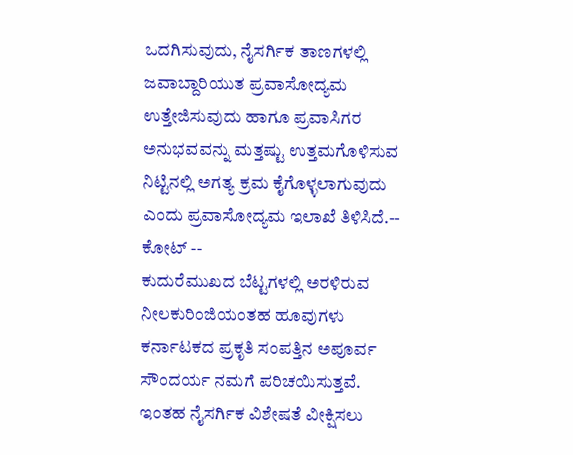ಒದಗಿಸುವುದು, ನೈಸರ್ಗಿಕ ತಾಣಗಳಲ್ಲಿ ಜವಾಬ್ದಾರಿಯುತ ಪ್ರವಾಸೋದ್ಯಮ ಉತ್ತೇಜಿಸುವುದು ಹಾಗೂ ಪ್ರವಾಸಿಗರ ಅನುಭವವನ್ನು ಮತ್ತಷ್ಟು ಉತ್ತಮಗೊಳಿಸುವ ನಿಟ್ಟಿನಲ್ಲಿ ಅಗತ್ಯ ಕ್ರಮ ಕೈಗೊಳ್ಳಲಾಗುವುದು ಎಂದು ಪ್ರವಾಸೋದ್ಯಮ ಇಲಾಖೆ ತಿಳಿಸಿದೆ.-- ಕೋಟ್ --
ಕುದುರೆಮುಖದ ಬೆಟ್ಟಗಳಲ್ಲಿ ಅರಳಿರುವ ನೀಲಕುರಿಂಜಿಯಂತಹ ಹೂವುಗಳು ಕರ್ನಾಟಕದ ಪ್ರಕೃತಿ ಸಂಪತ್ತಿನ ಅಪೂರ್ವ ಸೌಂದರ್ಯ ನಮಗೆ ಪರಿಚಯಿಸುತ್ತವೆ. ಇಂತಹ ನೈಸರ್ಗಿಕ ವಿಶೇಷತೆ ವೀಕ್ಷಿಸಲು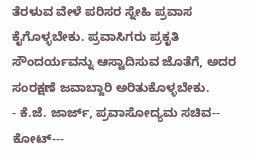ತೆರಳುವ ವೇಳೆ ಪರಿಸರ ಸ್ನೇಹಿ ಪ್ರವಾಸ ಕೈಗೊಳ್ಳಬೇಕು. ಪ್ರವಾಸಿಗರು ಪ್ರಕೃತಿ ಸೌಂದರ್ಯವನ್ನು ಆಸ್ವಾದಿಸುವ ಜೊತೆಗೆ, ಅದರ ಸಂರಕ್ಷಣೆ ಜವಾಬ್ದಾರಿ ಅರಿತುಕೊಳ್ಳಬೇಕು.
- ಕೆ.ಜೆ. ಜಾರ್ಜ್, ಪ್ರವಾಸೋದ್ಯಮ ಸಚಿವ-- ಕೋಟ್---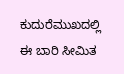ಕುದುರೆಮುಖದಲ್ಲಿ ಈ ಬಾರಿ ಸೀಮಿತ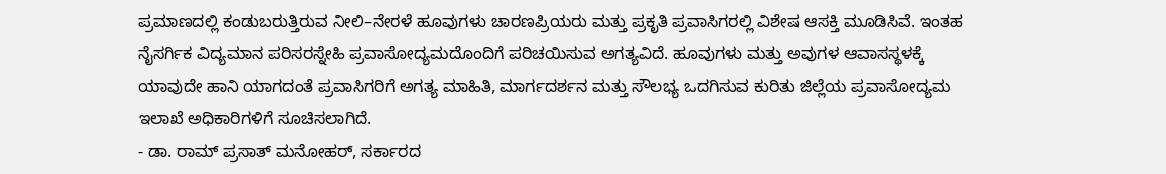ಪ್ರಮಾಣದಲ್ಲಿ ಕಂಡುಬರುತ್ತಿರುವ ನೀಲಿ–ನೇರಳೆ ಹೂವುಗಳು ಚಾರಣಪ್ರಿಯರು ಮತ್ತು ಪ್ರಕೃತಿ ಪ್ರವಾಸಿಗರಲ್ಲಿ ವಿಶೇಷ ಆಸಕ್ತಿ ಮೂಡಿಸಿವೆ. ಇಂತಹ ನೈಸರ್ಗಿಕ ವಿದ್ಯಮಾನ ಪರಿಸರಸ್ನೇಹಿ ಪ್ರವಾಸೋದ್ಯಮದೊಂದಿಗೆ ಪರಿಚಯಿಸುವ ಅಗತ್ಯವಿದೆ. ಹೂವುಗಳು ಮತ್ತು ಅವುಗಳ ಆವಾಸಸ್ಥಳಕ್ಕೆ ಯಾವುದೇ ಹಾನಿ ಯಾಗದಂತೆ ಪ್ರವಾಸಿಗರಿಗೆ ಅಗತ್ಯ ಮಾಹಿತಿ, ಮಾರ್ಗದರ್ಶನ ಮತ್ತು ಸೌಲಭ್ಯ ಒದಗಿಸುವ ಕುರಿತು ಜಿಲ್ಲೆಯ ಪ್ರವಾಸೋದ್ಯಮ ಇಲಾಖೆ ಅಧಿಕಾರಿಗಳಿಗೆ ಸೂಚಿಸಲಾಗಿದೆ.
- ಡಾ. ರಾಮ್ ಪ್ರಸಾತ್ ಮನೋಹರ್, ಸರ್ಕಾರದ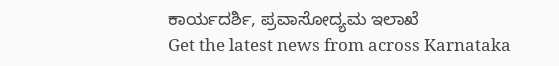ಕಾರ್ಯದರ್ಶಿ, ಪ್ರವಾಸೋದ್ಯಮ ಇಲಾಖೆ
Get the latest news from across Karnataka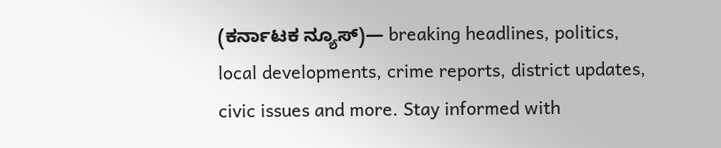(ಕರ್ನಾಟಕ ನ್ಯೂಸ್)— breaking headlines, politics, local developments, crime reports, district updates, civic issues and more. Stay informed with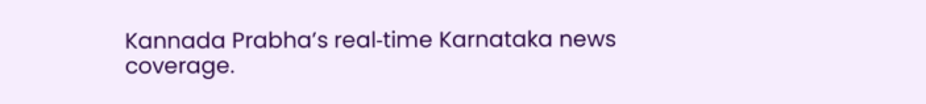Kannada Prabha’s real‑time Karnataka news coverage.